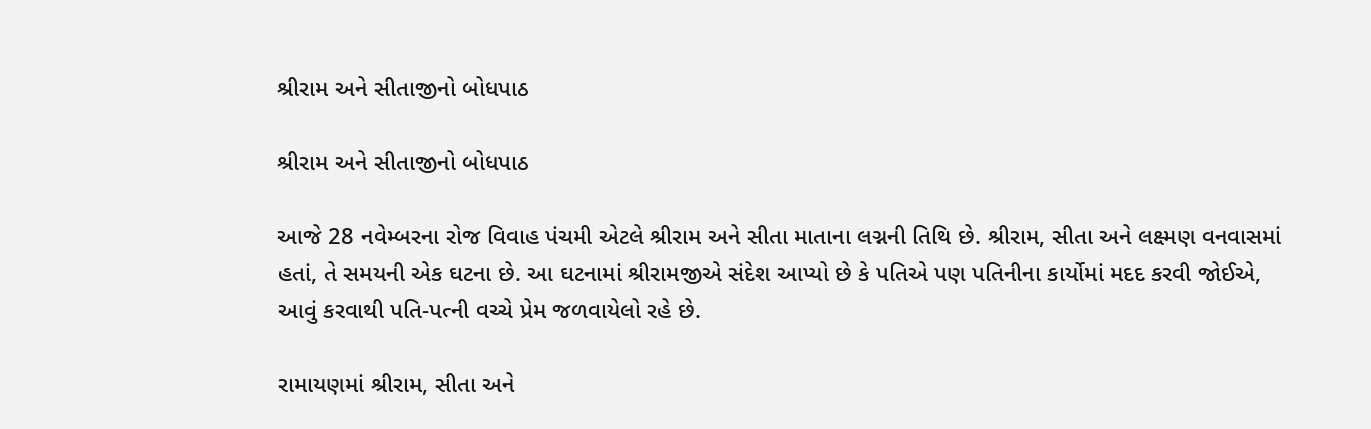શ્રીરામ અને સીતાજીનો બોધપાઠ

શ્રીરામ અને સીતાજીનો બોધપાઠ

આજે 28 નવેમ્બરના રોજ વિવાહ પંચમી એટલે શ્રીરામ અને સીતા માતાના લગ્નની તિથિ છે. શ્રીરામ, સીતા અને લક્ષ્મણ વનવાસમાં હતાં, તે સમયની એક ઘટના છે. આ ઘટનામાં શ્રીરામજીએ સંદેશ આપ્યો છે કે પતિએ પણ પતિનીના કાર્યોમાં મદદ કરવી જોઈએ, આવું કરવાથી પતિ-પત્ની વચ્ચે પ્રેમ જળવાયેલો રહે છે.

રામાયણમાં શ્રીરામ, સીતા અને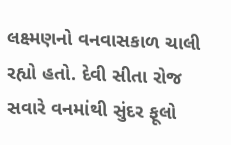લક્ષ્મણનો વનવાસકાળ ચાલી રહ્યો હતો. દેવી સીતા રોજ સવારે વનમાંથી સુંદર ફૂલો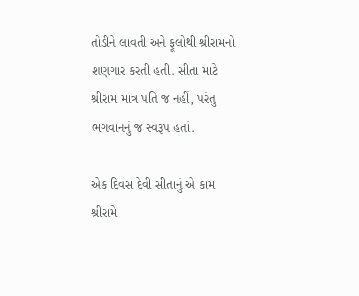તોડીને લાવતી અને ફૂલોથી શ્રીરામનો શણગાર કરતી હતી. સીતા માટે શ્રીરામ માત્ર પતિ જ નહીં, પરંતુ ભગવાનનું જ સ્વરૂપ હતાં.

એક દિવસ દેવી સીતાનું એ કામ શ્રીરામે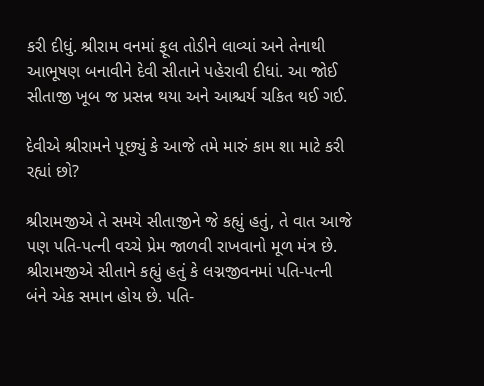કરી દીધું. શ્રીરામ વનમાં ફૂલ તોડીને લાવ્યાં અને તેનાથી આભૂષણ બનાવીને દેવી સીતાને પહેરાવી દીધાં. આ જોઈ સીતાજી ખૂબ જ પ્રસન્ન થયા અને આશ્ચર્ય ચકિત થઈ ગઈ.

દેવીએ શ્રીરામને પૂછ્યું કે આજે તમે મારું કામ શા માટે કરી રહ્યાં છો?

શ્રીરામજીએ તે સમયે સીતાજીને જે કહ્યું હતું, તે વાત આજે પણ પતિ-પત્ની વચ્ચે પ્રેમ જાળવી રાખવાનો મૂળ મંત્ર છે. શ્રીરામજીએ સીતાને કહ્યું હતું કે લગ્નજીવનમાં પતિ-પત્ની બંને એક સમાન હોય છે. પતિ-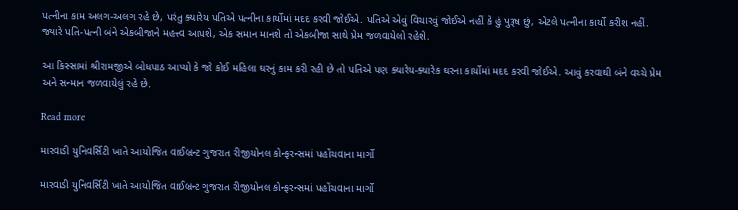પત્નીના કામ અલગ-અલગ રહે છે, પરંતુ ક્યારેય પતિએ પત્નીના કાર્યોમાં મદદ કરવી જોઈએ. પતિએ એવું વિચારવું જોઈએ નહીં કે હું પુરૂષ છું, એટલે પત્નીના કાર્યો કરીશ નહીં. જ્યારે પતિ-પત્ની બંને એકબીજાને મહત્ત્વ આપશે, એક સમાન માનશે તો એકબીજા સાથે પ્રેમ જળવાયેલો રહેશે.

આ કિસ્સામાં શ્રીરામજીએ બોધપાઠ આપ્યો કે જો કોઈ મહિલા ઘરનું કામ કરી રહી છે તો પતિએ પણ ક્યારેય-ક્યારેક ઘરના કાર્યોમાં મદદ કરવી જોઈએ. આવું કરવાથી બંને વચ્ચે પ્રેમ અને સન્માન જળવાયેલું રહે છે.

Read more

મારવાડી યુનિવર્સિટી ખાતે આયોજિત વાઈબ્રન્ટ ગુજરાત રીજીયોનલ કોન્ફરન્સમાં પહોંચવાના માર્ગો

મારવાડી યુનિવર્સિટી ખાતે આયોજિત વાઈબ્રન્ટ ગુજરાત રીજીયોનલ કોન્ફરન્સમાં પહોંચવાના માર્ગો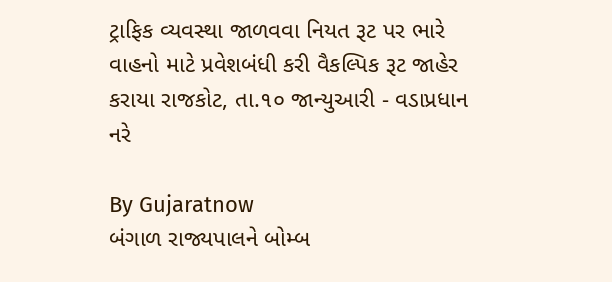ટ્રાફિક વ્યવસ્થા જાળવવા નિયત રૂટ પર ભારે વાહનો માટે પ્રવેશબંધી કરી વૈકલ્પિક રૂટ જાહેર કરાયા રાજકોટ, તા.૧૦ જાન્યુઆરી - વડાપ્રધાન નરે

By Gujaratnow
બંગાળ રાજ્યપાલને બોમ્બ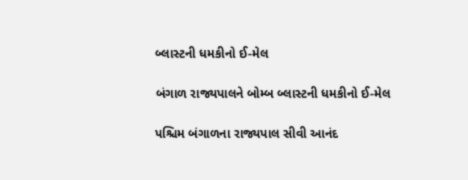બ્લાસ્ટની ધમકીનો ઈ-મેલ

બંગાળ રાજ્યપાલને બોમ્બ બ્લાસ્ટની ધમકીનો ઈ-મેલ

પશ્ચિમ બંગાળના રાજ્યપાલ સીવી આનંદ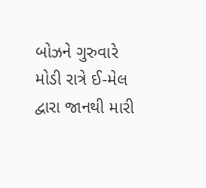બોઝને ગુરુવારે મોડી રાત્રે ઈ-મેલ દ્વારા જાનથી મારી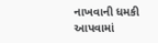નાખવાની ધમકી આપવામાં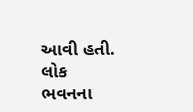આવી હતી. લોક ભવનના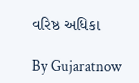વરિષ્ઠ અધિકા

By Gujaratnow